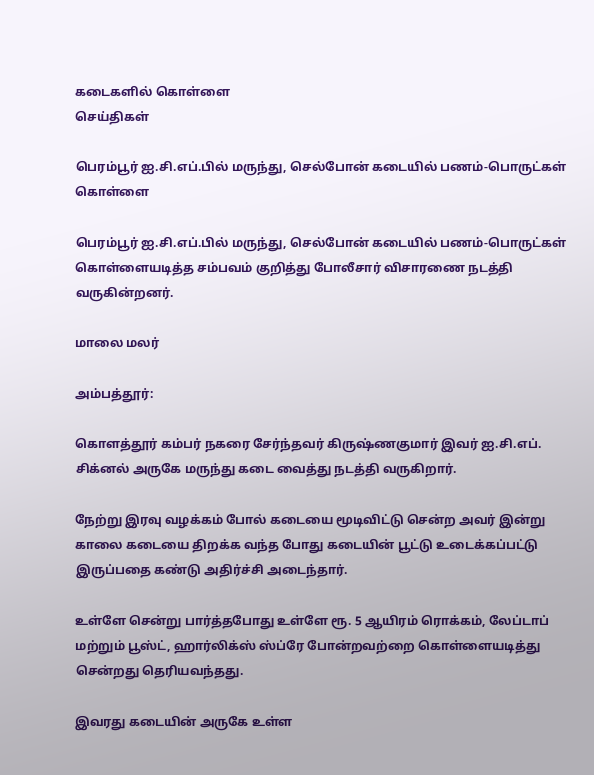கடைகளில் கொள்ளை
செய்திகள்

பெரம்பூர் ஐ.சி.எப்.பில் மருந்து, செல்போன் கடையில் பணம்-பொருட்கள் கொள்ளை

பெரம்பூர் ஐ.சி.எப்.பில் மருந்து, செல்போன் கடையில் பணம்-பொருட்கள் கொள்ளையடித்த சம்பவம் குறித்து போலீசார் விசாரணை நடத்தி வருகின்றனர்.

மாலை மலர்

அம்பத்தூர்:

கொளத்தூர் கம்பர் நகரை சேர்ந்தவர் கிருஷ்ணகுமார் இவர் ஐ.சி.எப். சிக்னல் அருகே மருந்து கடை வைத்து நடத்தி வருகிறார்.

நேற்று இரவு வழக்கம் போல் கடையை மூடிவிட்டு சென்ற அவர் இன்று காலை கடையை திறக்க வந்த போது கடையின் பூட்டு உடைக்கப்பட்டு இருப்பதை கண்டு அதிர்ச்சி அடைந்தார்.

உள்ளே சென்று பார்த்தபோது உள்ளே ரூ. 5 ஆயிரம் ரொக்கம், லேப்டாப் மற்றும் பூஸ்ட், ஹார்லிக்ஸ் ஸ்ப்ரே போன்றவற்றை கொள்ளையடித்து சென்றது தெரியவந்தது.

இவரது கடையின் அருகே உள்ள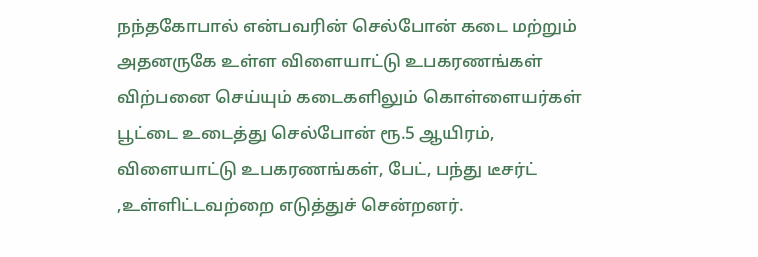நந்தகோபால் என்பவரின் செல்போன் கடை மற்றும் அதனருகே உள்ள விளையாட்டு உபகரணங்கள் விற்பனை செய்யும் கடைகளிலும் கொள்ளையர்கள் பூட்டை உடைத்து செல்போன் ரூ.5 ஆயிரம், விளையாட்டு உபகரணங்கள், பேட், பந்து டீசர்ட் ,உள்ளிட்டவற்றை எடுத்துச் சென்றனர்.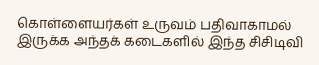கொள்ளையர்கள் உருவம் பதிவாகாமல் இருக்க அந்தக் கடைகளில் இந்த சிசிடிவி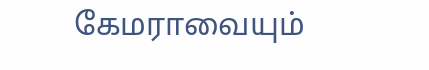கேமராவையும்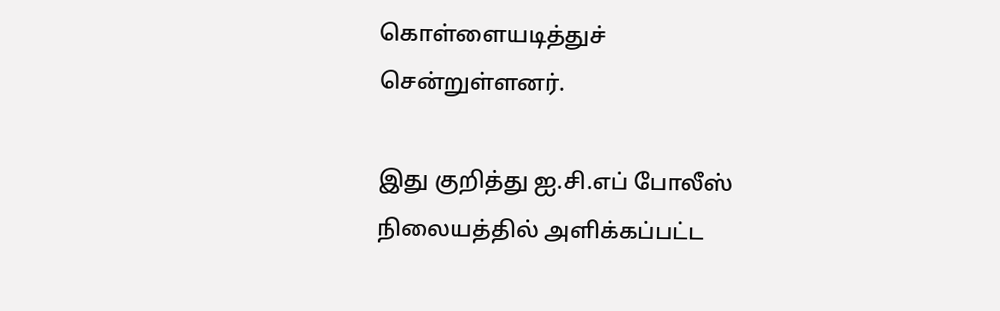கொள்ளையடித்துச் சென்றுள்ளனர்.

இது குறித்து ஐ.சி.எப் போலீஸ் நிலையத்தில் அளிக்கப்பட்ட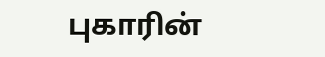புகாரின்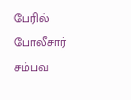பேரில் போலீசார் சம்பவ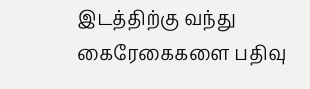இடத்திற்கு வந்து கைரேகைகளை பதிவு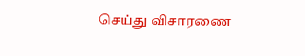செய்து விசாரணை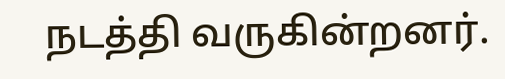நடத்தி வருகின்றனர்.